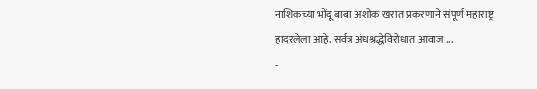नाशिकच्या भोंदू बाबा अशोक खरात प्रकरणाने संपूर्ण महाराष्ट्र हादरलेला आहे. सर्वत्र अंधश्रद्धेविरोधात आवाज ...
-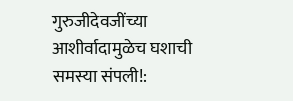गुरुजीदेवजींच्या आशीर्वादामुळेच घशाची समस्या संपली!: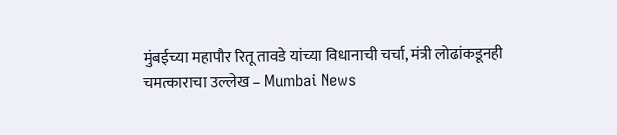मुंबईच्या महापौर रितू तावडे यांच्या विधानाची चर्चा, मंत्री लोढांकडूनही चमत्काराचा उल्लेख – Mumbai News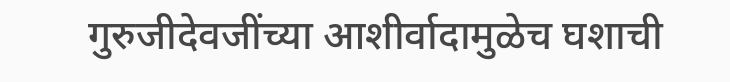गुरुजीदेवजींच्या आशीर्वादामुळेच घशाची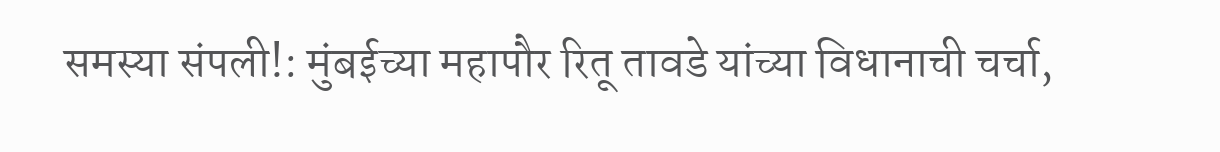समस्या संपली!: मुंबईच्या महापौर रितू तावडे यांच्या विधानाची चर्चा,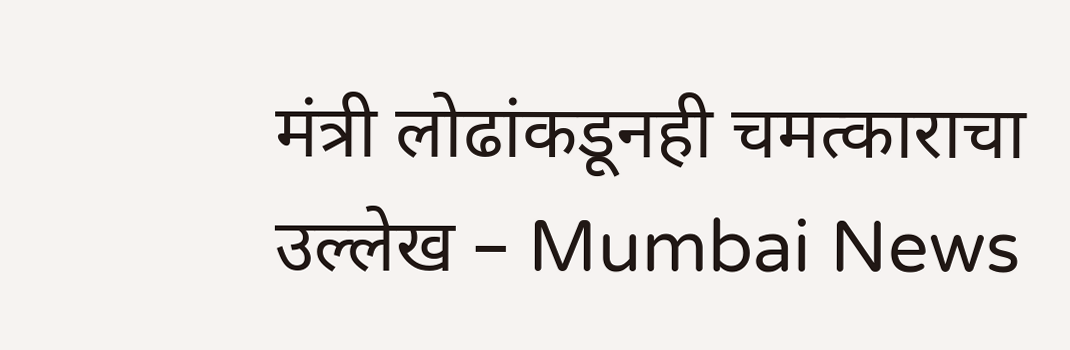मंत्री लोढांकडूनही चमत्काराचा उल्लेख – Mumbai News